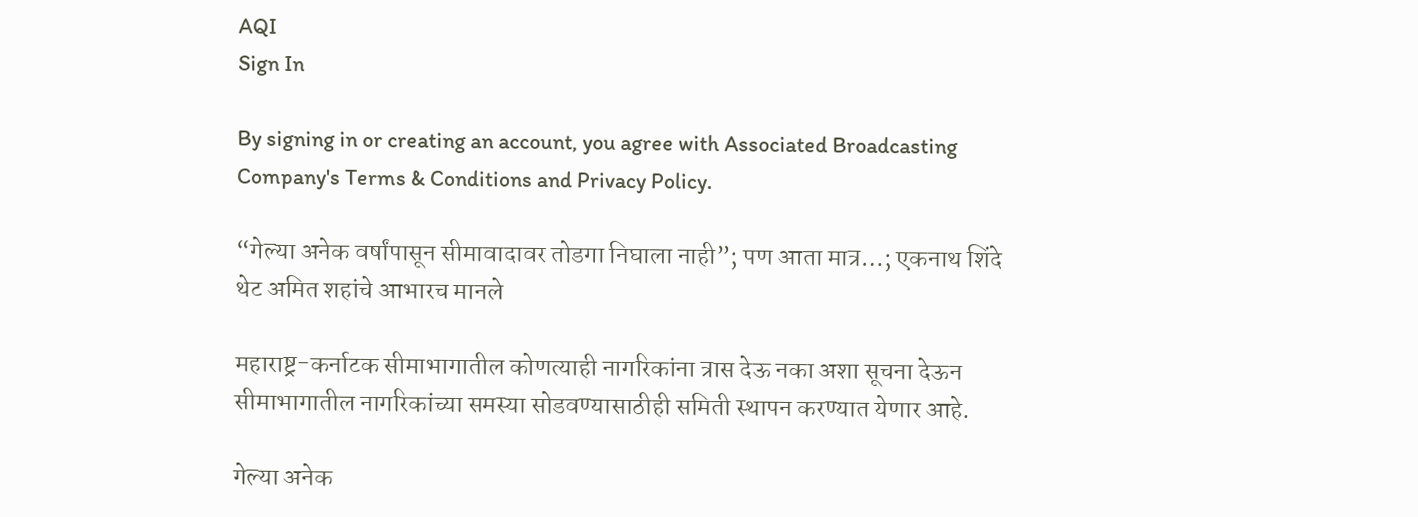AQI
Sign In

By signing in or creating an account, you agree with Associated Broadcasting Company's Terms & Conditions and Privacy Policy.

“गेल्या अनेक वर्षांपासून सीमावादावर तोडगा निघाला नाही”; पण आता मात्र…; एकनाथ शिंदे थेट अमित शहांचे आभारच मानले

महाराष्ट्र-कर्नाटक सीमाभागातील कोणत्याही नागरिकांना त्रास देऊ नका अशा सूचना देऊन सीमाभागातील नागरिकांच्या समस्या सोडवण्यासाठीही समिती स्थापन करण्यात येणार आहे.

गेल्या अनेक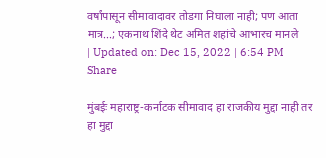वर्षांपासून सीमावादावर तोडगा निघाला नाही; पण आता मात्र...; एकनाथ शिंदे थेट अमित शहांचे आभारच मानले
| Updated on: Dec 15, 2022 | 6:54 PM
Share

मुंबईः महाराष्ट्र-कर्नाटक सीमावाद हा राजकीय मुद्दा नाही तर हा मुद्दा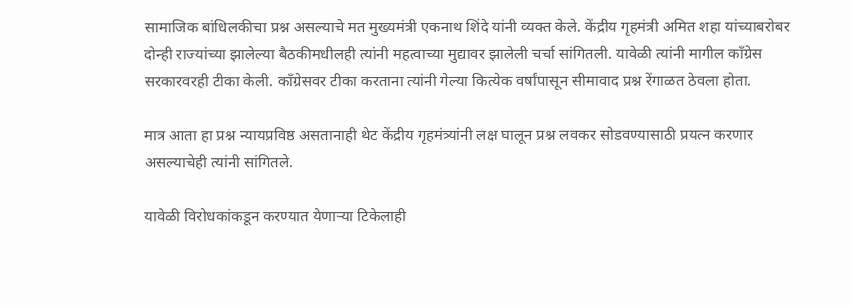सामाजिक बांधिलकीचा प्रश्न असल्याचे मत मुख्यमंत्री एकनाथ शिंदे यांनी व्यक्त केले. केंद्रीय गृहमंत्री अमित शहा यांच्याबरोबर दोन्ही राज्यांच्या झालेल्या बैठकीमधीलही त्यांनी महत्वाच्या मुद्यावर झालेली चर्चा सांगितली. यावेळी त्यांनी मागील काँग्रेस सरकारवरही टीका केली. काँग्रेसवर टीका करताना त्यांनी गेल्या कित्येक वर्षांपासून सीमावाद प्रश्न रेंगाळत ठेवला होता.

मात्र आता हा प्रश्न न्यायप्रविष्ठ असतानाही थेट केंद्रीय गृहमंत्र्यांनी लक्ष घालून प्रश्न लवकर सोडवण्यासाठी प्रयत्न करणार असल्याचेही त्यांनी सांगितले.

यावेळी विरोधकांकडून करण्यात येणाऱ्या टिकेलाही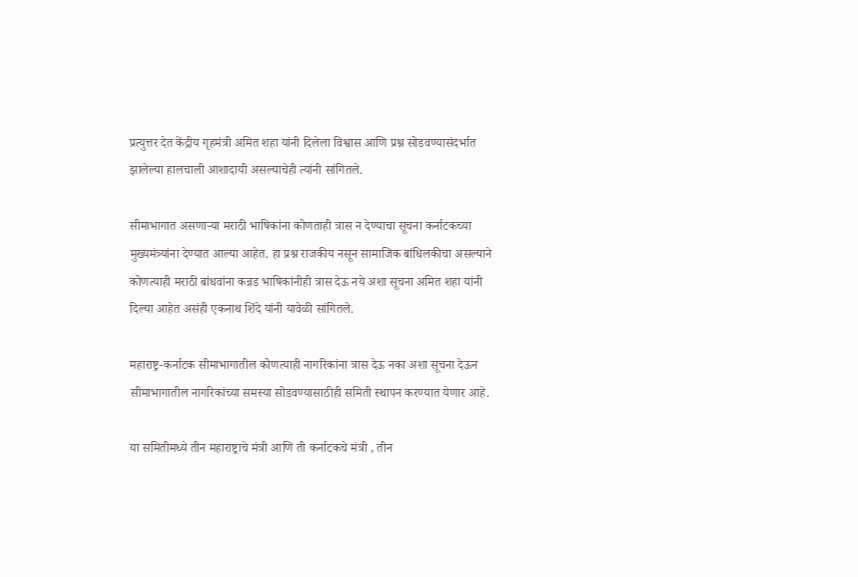प्रत्युत्तर देत केंद्रीय गृहमंत्री अमित शहा यांनी दिलेला विश्वास आणि प्रश्न सोडवण्यासंदर्भात झालेल्या हालचाली आशादायी असल्याचेही त्यांनी सांगितले.

सीमाभागात असणाऱ्या मराठी भाषिकांना कोणताही त्रास न देण्याचा सूचना कर्नाटकच्या मुख्यमंत्र्यांना देण्यात आल्या आहेत. हा प्रश्न राजकीय नसून सामाजिक बांधिलकीचा असल्याने कोणत्याही मराठी बांधवांना कन्नड भाषिकांनीही त्रास देऊ नये अशा सूचना अमित शहा यांनी दिल्या आहेत असंही एकनाथ शिंदे यांनी यावेळी सांगितले.

महाराष्ट्र-कर्नाटक सीमाभागातील कोणत्याही नागरिकांना त्रास देऊ नका अशा सूचना देऊन सीमाभागातील नागरिकांच्या समस्या सोडवण्यासाठीही समिती स्थापन करण्यात येणार आहे.

या समितीमध्ये तीन महाराष्ट्राचे मंत्री आणि ती कर्नाटकचे मंत्री , तीन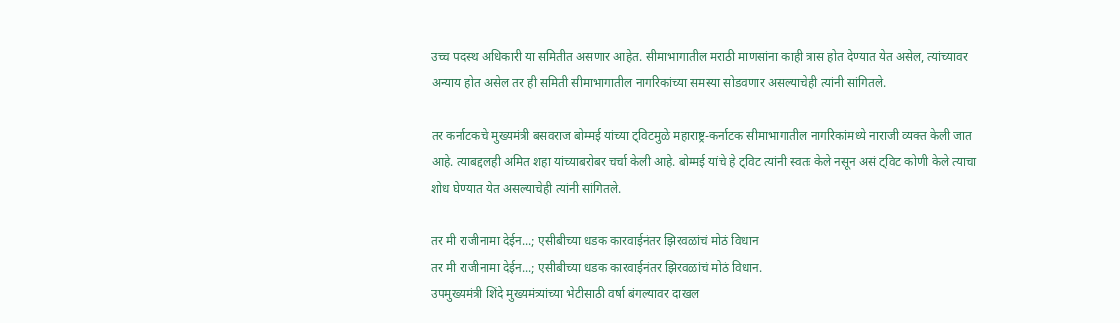उच्च पदस्थ अधिकारी या समितीत असणार आहेत. सीमाभागातील मराठी माणसांना काही त्रास होत देण्यात येत असेल, त्यांच्यावर अन्याय होत असेल तर ही समिती सीमाभागातील नागरिकांच्या समस्या सोडवणार असल्याचेही त्यांनी सांगितले.

तर कर्नाटकचे मुख्यमंत्री बसवराज बोम्मई यांच्या ट्विटमुळे महाराष्ट्र-कर्नाटक सीमाभागातील नागरिकांमध्ये नाराजी व्यक्त केली जात आहे. त्याबद्दलही अमित शहा यांच्याबरोबर चर्चा केली आहे. बोम्मई यांचे हे ट्विट त्यांनी स्वतः केले नसून असं ट्विट कोणी केले त्याचा शोध घेण्यात येत असल्याचेही त्यांनी सांगितले.

तर मी राजीनामा देईन...; एसीबीच्या धडक कारवाईनंतर झिरवळांचं मोठं विधान
तर मी राजीनामा देईन...; एसीबीच्या धडक कारवाईनंतर झिरवळांचं मोठं विधान.
उपमुख्यमंत्री शिंदे मुख्यमंत्र्यांच्या भेटीसाठी वर्षा बंगल्यावर दाखल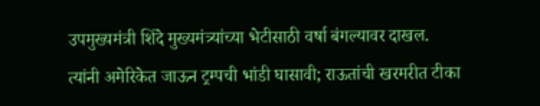उपमुख्यमंत्री शिंदे मुख्यमंत्र्यांच्या भेटीसाठी वर्षा बंगल्यावर दाखल.
त्यांनी अमेरिकेत जाऊन ट्रम्पची भांडी घासावी; राऊतांची खरमरीत टीका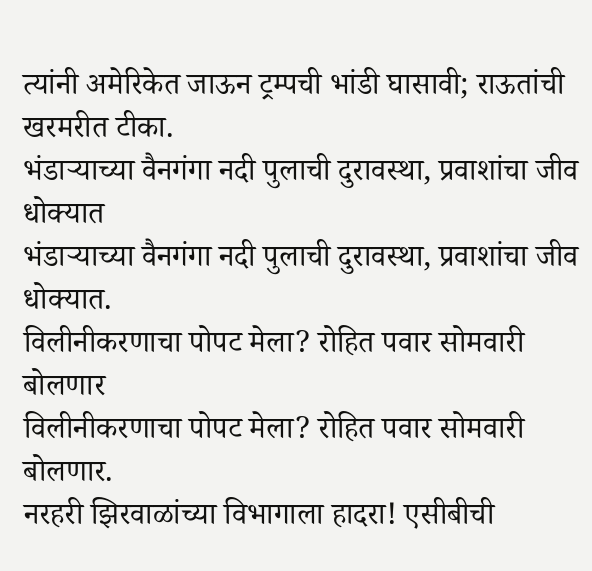त्यांनी अमेरिकेत जाऊन ट्रम्पची भांडी घासावी; राऊतांची खरमरीत टीका.
भंडाऱ्याच्या वैनगंगा नदी पुलाची दुरावस्था, प्रवाशांचा जीव धोक्यात
भंडाऱ्याच्या वैनगंगा नदी पुलाची दुरावस्था, प्रवाशांचा जीव धोक्यात.
विलीनीकरणाचा पोपट मेला? रोहित पवार सोमवारी बोलणार
विलीनीकरणाचा पोपट मेला? रोहित पवार सोमवारी बोलणार.
नरहरी झिरवाळांच्या विभागाला हादरा! एसीबीची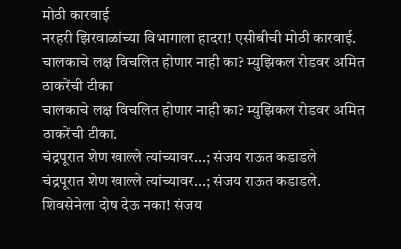मोठी कारवाई
नरहरी झिरवाळांच्या विभागाला हादरा! एसीबीची मोठी कारवाई.
चालकाचे लक्ष विचलित होणार नाही का? म्युझिकल रोडवर अमित ठाकरेंची टीका
चालकाचे लक्ष विचलित होणार नाही का? म्युझिकल रोडवर अमित ठाकरेंची टीका.
चंद्रपूरात शेण खाल्ले त्यांच्यावर...; संजय राऊत कडाडले
चंद्रपूरात शेण खाल्ले त्यांच्यावर...; संजय राऊत कडाडले.
शिवसेनेला दोष देऊ नका! संजय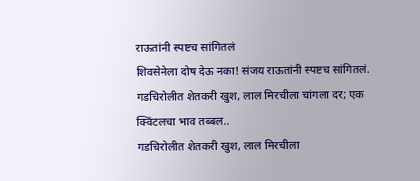राऊतांनी स्पष्टच सांगितलं
शिवसेनेला दोष देऊ नका! संजय राऊतांनी स्पष्टच सांगितलं.
गडचिरोलीत शेतकरी खुश, लाल मिरचीला चांगला दर; एक क्विंटलचा भाव तब्बल..
गडचिरोलीत शेतकरी खुश, लाल मिरचीला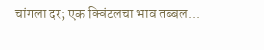चांगला दर; एक क्विंटलचा भाव तब्बल...